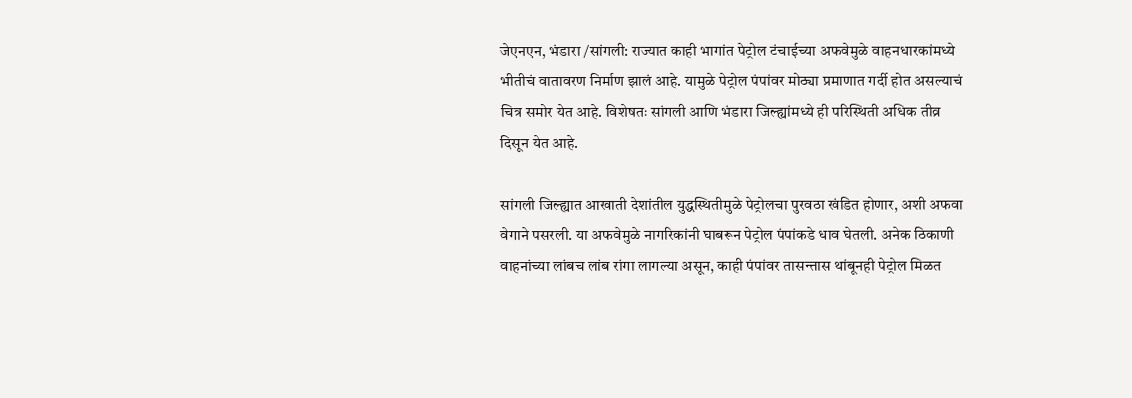जेएनएन, भंडारा /सांगली: राज्यात काही भागांत पेट्रोल टंचाईच्या अफवेमुळे वाहनधारकांमध्ये भीतीचं वातावरण निर्माण झालं आहे. यामुळे पेट्रोल पंपांवर मोठ्या प्रमाणात गर्दी होत असल्याचं चित्र समोर येत आहे. विशेषतः सांगली आणि भंडारा जिल्ह्यांमध्ये ही परिस्थिती अधिक तीव्र दिसून येत आहे.

सांगली जिल्ह्यात आखाती देशांतील युद्धस्थितीमुळे पेट्रोलचा पुरवठा खंडित होणार, अशी अफवा वेगाने पसरली. या अफवेमुळे नागरिकांनी घाबरून पेट्रोल पंपांकडे धाव घेतली. अनेक ठिकाणी वाहनांच्या लांबच लांब रांगा लागल्या असून, काही पंपांवर तासन्तास थांबूनही पेट्रोल मिळत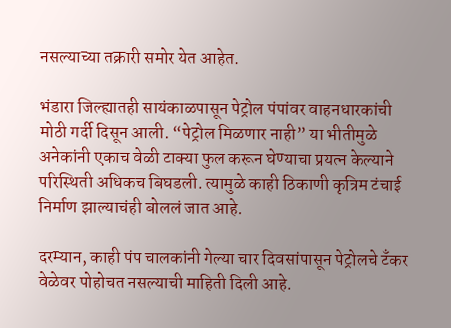नसल्याच्या तक्रारी समोर येत आहेत.

भंडारा जिल्ह्यातही सायंकाळपासून पेट्रोल पंपांवर वाहनधारकांची मोठी गर्दी दिसून आली. “पेट्रोल मिळणार नाही” या भीतीमुळे अनेकांनी एकाच वेळी टाक्या फुल करून घेण्याचा प्रयत्न केल्याने परिस्थिती अधिकच बिघडली. त्यामुळे काही ठिकाणी कृत्रिम टंचाई निर्माण झाल्याचंही बोललं जात आहे.

दरम्यान, काही पंप चालकांनी गेल्या चार दिवसांपासून पेट्रोलचे टँकर वेळेवर पोहोचत नसल्याची माहिती दिली आहे.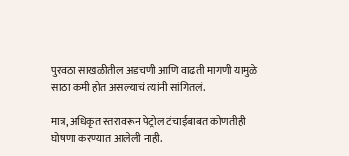पुरवठा साखळीतील अडचणी आणि वाढती मागणी यामुळे साठा कमी होत असल्याचं त्यांनी सांगितलं.

मात्र, अधिकृत स्तरावरून पेट्रोल टंचाईबाबत कोणतीही घोषणा करण्यात आलेली नाही.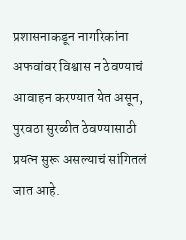प्रशासनाकडून नागरिकांना अफवांवर विश्वास न ठेवण्याचं आवाहन करण्यात येत असून, पुरवठा सुरळीत ठेवण्यासाठी प्रयत्न सुरू असल्याचं सांगितलं जात आहे.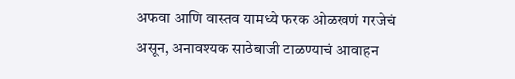अफवा आणि वास्तव यामध्ये फरक ओळखणं गरजेचं असून, अनावश्यक साठेबाजी टाळण्याचं आवाहन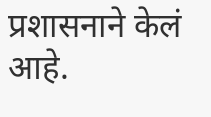प्रशासनाने केलं आहे.